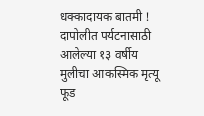धक्कादायक बातमी ! दापोलीत पर्यटनासाठी आलेल्या १३ वर्षीय मुलीचा आकस्मिक मृत्यू
फूड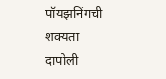पॉयझनिंगची शक्यता
दापोली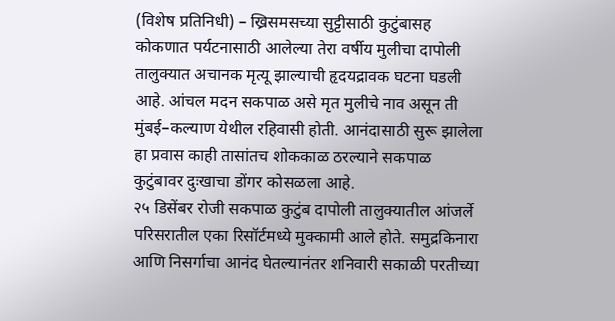(विशेष प्रतिनिधी) – ख्रिसमसच्या सुट्टीसाठी कुटुंबासह कोकणात पर्यटनासाठी आलेल्या तेरा वर्षीय मुलीचा दापोली तालुक्यात अचानक मृत्यू झाल्याची हृदयद्रावक घटना घडली आहे. आंचल मदन सकपाळ असे मृत मुलीचे नाव असून ती मुंबई–कल्याण येथील रहिवासी होती. आनंदासाठी सुरू झालेला हा प्रवास काही तासांतच शोककाळ ठरल्याने सकपाळ कुटुंबावर दुःखाचा डोंगर कोसळला आहे.
२५ डिसेंबर रोजी सकपाळ कुटुंब दापोली तालुक्यातील आंजर्ले परिसरातील एका रिसॉर्टमध्ये मुक्कामी आले होते. समुद्रकिनारा आणि निसर्गाचा आनंद घेतल्यानंतर शनिवारी सकाळी परतीच्या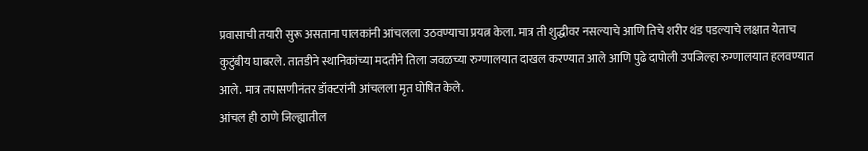प्रवासाची तयारी सुरू असताना पालकांनी आंचलला उठवण्याचा प्रयत्न केला. मात्र ती शुद्धीवर नसल्याचे आणि तिचे शरीर थंड पडल्याचे लक्षात येताच कुटुंबीय घाबरले. तातडीने स्थानिकांच्या मदतीने तिला जवळच्या रुग्णालयात दाखल करण्यात आले आणि पुढे दापोली उपजिल्हा रुग्णालयात हलवण्यात आले. मात्र तपासणीनंतर डॉक्टरांनी आंचलला मृत घोषित केले.
आंचल ही ठाणे जिल्ह्यातील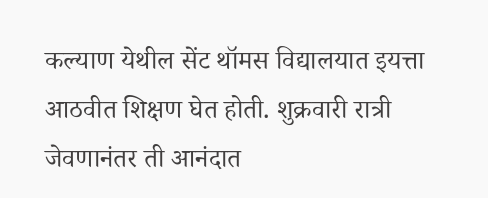कल्याण येथील सेंट थॉमस विद्यालयात इयत्ता आठवीत शिक्षण घेत होती. शुक्रवारी रात्री जेवणानंतर ती आनंदात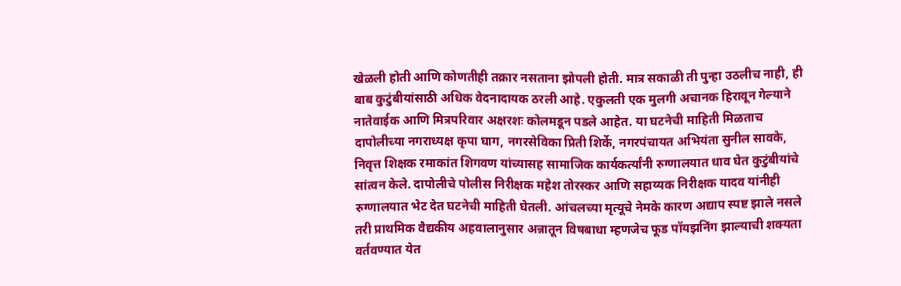खेळली होती आणि कोणतीही तक्रार नसताना झोपली होती. मात्र सकाळी ती पुन्हा उठलीच नाही, ही बाब कुटुंबीयांसाठी अधिक वेदनादायक ठरली आहे. एकुलती एक मुलगी अचानक हिरावून गेल्याने नातेवाईक आणि मित्रपरिवार अक्षरशः कोलमडून पडले आहेत. या घटनेची माहिती मिळताच दापोलीच्या नगराध्यक्ष कृपा घाग, नगरसेविका प्रिती शिर्के, नगरपंचायत अभियंता सुनील सावके, निवृत्त शिक्षक रमाकांत शिगवण यांच्यासह सामाजिक कार्यकर्त्यांनी रुग्णालयात धाव घेत कुटुंबीयांचे सांत्वन केले. दापोलीचे पोलीस निरीक्षक महेश तोरस्कर आणि सहाय्यक निरीक्षक यादव यांनीही रुग्णालयात भेट देत घटनेची माहिती घेतली. आंचलच्या मृत्यूचे नेमके कारण अद्याप स्पष्ट झाले नसले तरी प्राथमिक वैद्यकीय अहवालानुसार अन्नातून विषबाधा म्हणजेच फूड पॉयझनिंग झाल्याची शक्यता वर्तवण्यात येत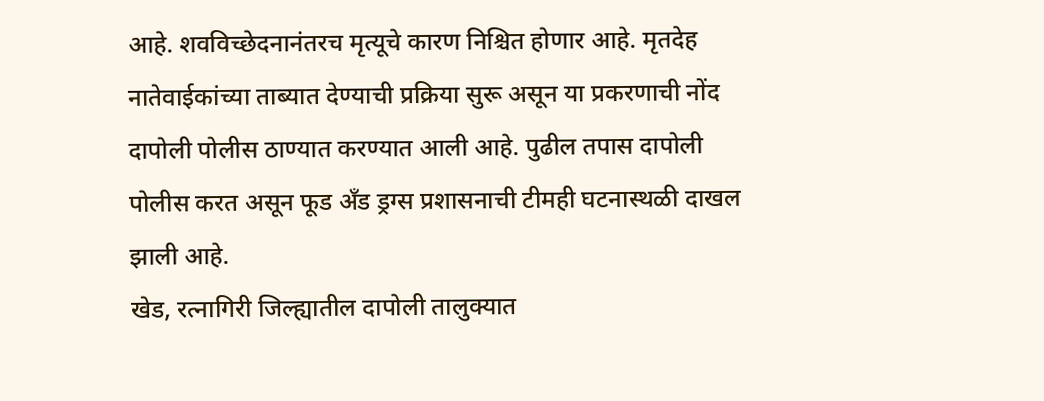आहे. शवविच्छेदनानंतरच मृत्यूचे कारण निश्चित होणार आहे. मृतदेह नातेवाईकांच्या ताब्यात देण्याची प्रक्रिया सुरू असून या प्रकरणाची नोंद दापोली पोलीस ठाण्यात करण्यात आली आहे. पुढील तपास दापोली पोलीस करत असून फूड अँड ड्रग्स प्रशासनाची टीमही घटनास्थळी दाखल झाली आहे.
खेड, रत्नागिरी जिल्ह्यातील दापोली तालुक्यात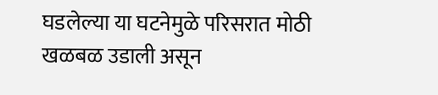घडलेल्या या घटनेमुळे परिसरात मोठी खळबळ उडाली असून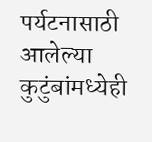पर्यटनासाठी आलेल्या कुटुंबांमध्येही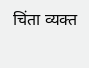चिंता व्यक्त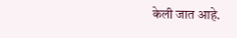केली जात आहे.